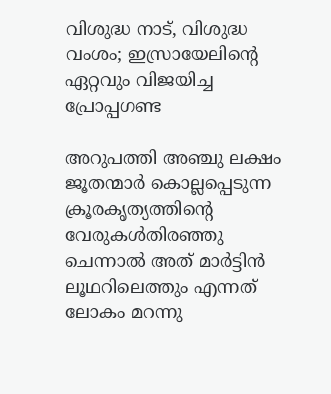വിശുദ്ധ നാട്, വിശുദ്ധ വംശം; ഇസ്രായേലിന്റെ ഏറ്റവും വിജയിച്ച പ്രോപ്പഗണ്ട

അറുപത്തി അഞ്ചു ലക്ഷം ജൂതന്മാർ കൊല്ലപ്പെടുന്ന ക്രൂരകൃത്യത്തിന്റെ വേരുകൾതിരഞ്ഞു ചെന്നാൽ അത് മാർട്ടിൻ ലൂഥറിലെത്തും എന്നത് ലോകം മറന്നു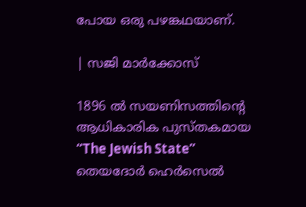പോയ ഒരു പഴങ്കഥയാണ്.

| സജി മാർക്കോസ്

1896 ൽ സയണിസത്തിന്റെ ആധികാരിക പുസ്തകമായ “The Jewish State” തെയദോർ ഹെർസെൽ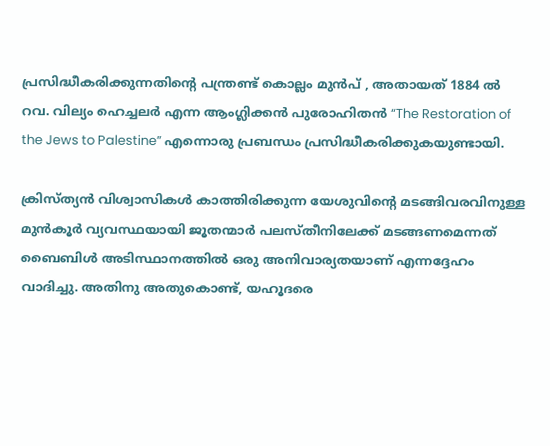പ്രസിദ്ധീകരിക്കുന്നതിന്റെ പന്ത്രണ്ട് കൊല്ലം മുൻപ് , അതായത് 1884 ൽ റവ. വില്യം ഹെച്ചലർ എന്ന ആംഗ്ലിക്കൻ പുരോഹിതൻ “The Restoration of the Jews to Palestine” എന്നൊരു പ്രബന്ധം പ്രസിദ്ധീകരിക്കുകയുണ്ടായി.

ക്രിസ്ത്യൻ വിശ്വാസികൾ കാത്തിരിക്കുന്ന യേശുവിന്റെ മടങ്ങിവരവിനുള്ള മുൻകൂർ വ്യവസ്ഥയായി ജൂതന്മാർ പലസ്തീനിലേക്ക് മടങ്ങണമെന്നത് ബൈബിൾ അടിസ്ഥാനത്തിൽ ഒരു അനിവാര്യതയാണ് എന്നദ്ദേഹം വാദിച്ചു. അതിനു അതുകൊണ്ട്, യഹൂദരെ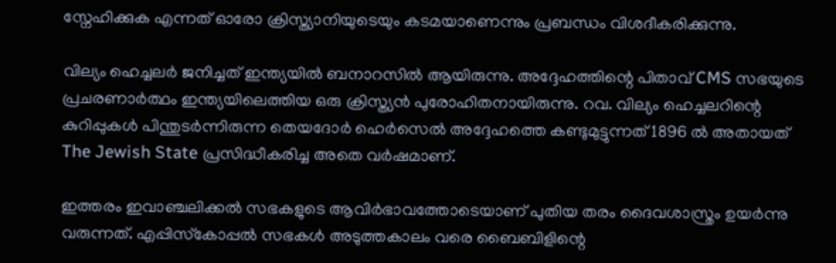സ്നേഹിക്കുക എന്നത് ഓരോ ക്രിസ്ത്യാനിയുടെയും കടമയാണെന്നും പ്രബന്ധം വിശദീകരിക്കുന്നു.

വില്യം ഹെച്ചലർ ജനിച്ചത് ഇന്ത്യയിൽ ബനാറസിൽ ആയിരുന്നു. അദ്ദേഹത്തിന്റെ പിതാവ് CMS സഭയുടെ പ്രചരണാർത്ഥം ഇന്ത്യയിലെത്തിയ ഒരു ക്രിസ്ത്യൻ പുരോഹിതനായിരുന്നു. റവ. വില്യം ഹെച്ചലറിന്റെ കുറിപ്പുകൾ പിന്തുടർന്നിരുന്ന തെയദോർ ഹെർസെൽ അദ്ദേഹത്തെ കണ്ടുമുട്ടുന്നത് 1896 ൽ അതായത് The Jewish State പ്രസിദ്ധീകരിച്ച അതെ വർഷമാണ്.

ഇത്തരം ഇവാഞ്ചലിക്കൽ സഭകളുടെ ആവിർഭാവത്തോടെയാണ് പുതിയ തരം ദൈവശാസ്ത്രം ഉയർന്നു വരുന്നത്. എപ്പിസ്‌കോപ്പൽ സഭകൾ അടുത്തകാലം വരെ ബൈബിളിന്റെ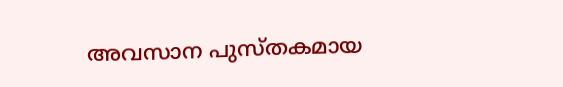അവസാന പുസ്തകമായ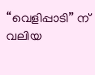“വെളിപ്പാടി” ന് വലിയ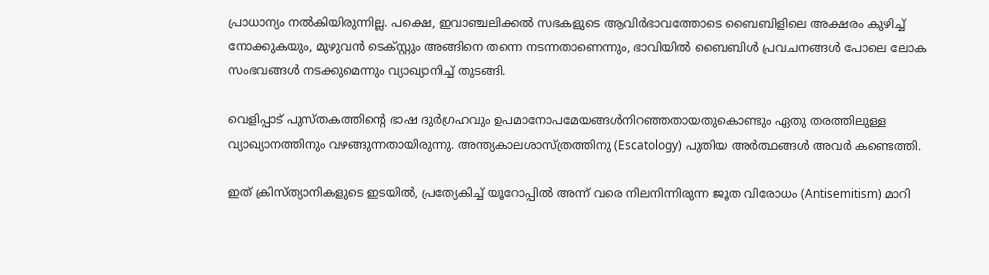പ്രാധാന്യം നൽകിയിരുന്നില്ല. പക്ഷെ, ഇവാഞ്ചലിക്കൽ സഭകളുടെ ആവിർഭാവത്തോടെ ബൈബിളിലെ അക്ഷരം കുഴിച്ച് നോക്കുകയും, മുഴുവൻ ടെക്സ്റ്റും അങ്ങിനെ തന്നെ നടന്നതാണെന്നും, ഭാവിയിൽ ബൈബിൾ പ്രവചനങ്ങൾ പോലെ ലോക സംഭവങ്ങൾ നടക്കുമെന്നും വ്യാഖ്യാനിച്ച് തുടങ്ങി.

വെളിപ്പാട് പുസ്തകത്തിന്റെ ഭാഷ ദുർഗ്രഹവും ഉപമാനോപമേയങ്ങൾനിറഞ്ഞതായതുകൊണ്ടും ഏതു തരത്തിലുള്ള വ്യാഖ്യാനത്തിനും വഴങ്ങുന്നതായിരുന്നു. അന്ത്യകാലശാസ്ത്രത്തിനു (Escatology) പുതിയ അർത്ഥങ്ങൾ അവർ കണ്ടെത്തി.

ഇത് ക്രിസ്ത്യാനികളുടെ ഇടയിൽ, പ്രത്യേകിച്ച് യൂറോപ്പിൽ അന്ന് വരെ നിലനിന്നിരുന്ന ജൂത വിരോധം (Antisemitism) മാറി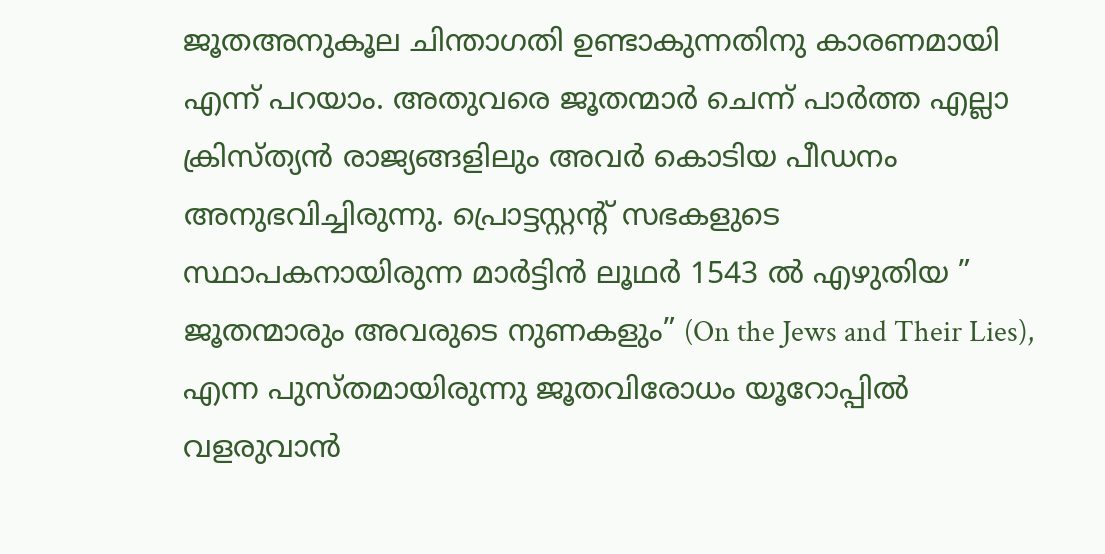ജൂതഅനുകൂല ചിന്താഗതി ഉണ്ടാകുന്നതിനു കാരണമായി എന്ന് പറയാം. അതുവരെ ജൂതന്മാർ ചെന്ന് പാർത്ത എല്ലാ ക്രിസ്ത്യൻ രാജ്യങ്ങളിലും അവർ കൊടിയ പീഡനം അനുഭവിച്ചിരുന്നു. പ്രൊട്ടസ്റ്റന്റ് സഭകളുടെ സ്ഥാപകനായിരുന്ന മാർട്ടിൻ ലൂഥർ 1543 ൽ എഴുതിയ ” ജൂതന്മാരും അവരുടെ നുണകളും” (On the Jews and Their Lies), എന്ന പുസ്‌തമായിരുന്നു ജൂതവിരോധം യൂറോപ്പിൽ വളരുവാൻ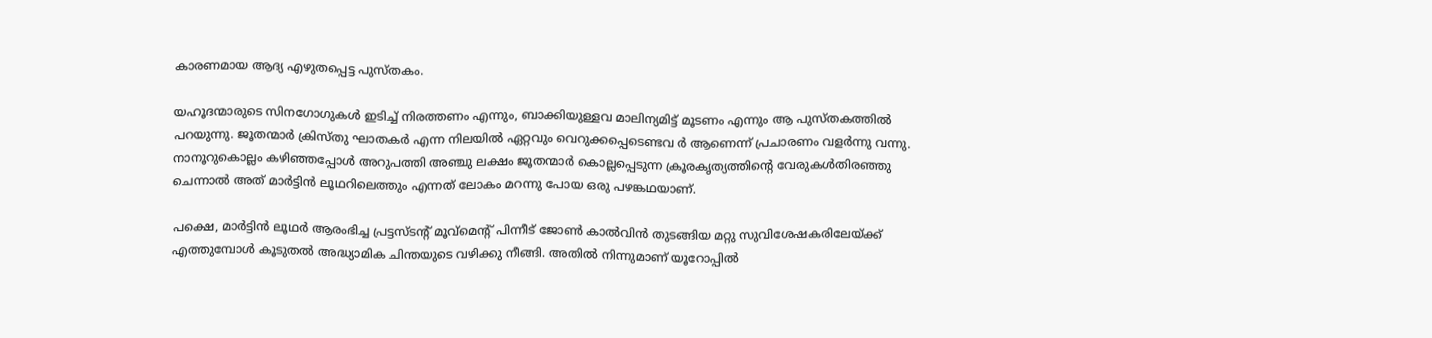കാരണമായ ആദ്യ എഴുതപ്പെട്ട പുസ്തകം.

യഹൂദന്മാരുടെ സിനഗോഗുകൾ ഇടിച്ച് നിരത്തണം എന്നും, ബാക്കിയുള്ളവ മാലിന്യമിട്ട് മൂടണം എന്നും ആ പുസ്തകത്തിൽ പറയുന്നു. ജൂതന്മാർ ക്രിസ്തു ഘാതകർ എന്ന നിലയിൽ ഏറ്റവും വെറുക്കപ്പെടെണ്ടവ ർ ആണെന്ന് പ്രചാരണം വളർന്നു വന്നു. നാനൂറുകൊല്ലം കഴിഞ്ഞപ്പോൾ അറുപത്തി അഞ്ചു ലക്ഷം ജൂതന്മാർ കൊല്ലപ്പെടുന്ന ക്രൂരകൃത്യത്തിന്റെ വേരുകൾതിരഞ്ഞു ചെന്നാൽ അത് മാർട്ടിൻ ലൂഥറിലെത്തും എന്നത് ലോകം മറന്നു പോയ ഒരു പഴങ്കഥയാണ്.

പക്ഷെ, മാർട്ടിൻ ലൂഥർ ആരംഭിച്ച പ്രട്ടസ്ടന്റ് മൂവ്മെന്റ് പിന്നീട് ജോൺ കാൽവിൻ തുടങ്ങിയ മറ്റു സുവിശേഷകരിലേയ്ക്ക് എത്തുമ്പോൾ കൂടുതൽ അദ്ധ്യാമിക ചിന്തയുടെ വഴിക്കു നീങ്ങി. അതിൽ നിന്നുമാണ് യൂറോപ്പിൽ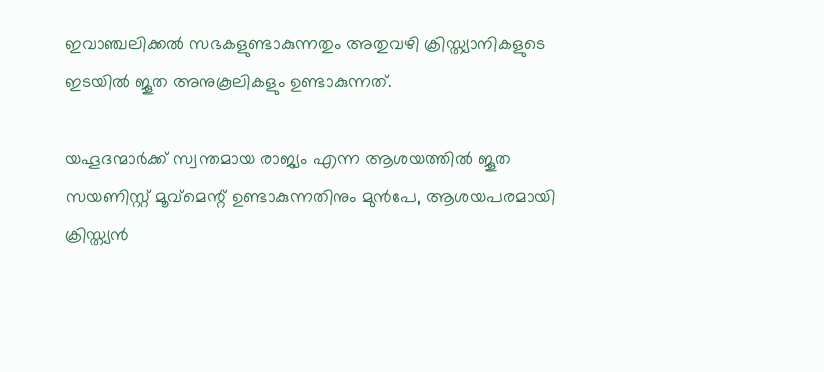ഇവാഞ്ചലിക്കൽ സഭകളുണ്ടാകുന്നതും അതുവഴി ക്രിസ്ത്യാനികളുടെ ഇടയിൽ ജൂത അനുകൂലികളും ഉണ്ടാകുന്നത്.

യഹൂദന്മാർക്ക് സ്വന്തമായ രാജ്യം എന്ന ആശയത്തിൽ ജൂത സയണിസ്റ്റ് മൂവ്മെന്റ് ഉണ്ടാകുന്നതിനും മുൻപേ, ആശയപരമായി ക്രിസ്ത്യൻ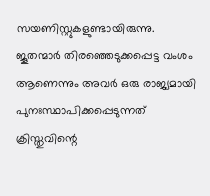സയണിസ്റ്റുകളുണ്ടായിരുന്നു. ജൂതന്മാർ തിരഞ്ഞെടുക്കപ്പെട്ട വംശം ആണെന്നും അവർ ഒരു രാജ്യമായി പുനഃസ്ഥാപിക്കപ്പെടുന്നത് ക്രിസ്തുവിന്റെ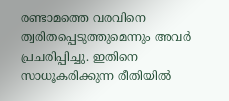രണ്ടാമത്തെ വരവിനെ ത്വരിതപ്പെടുത്തുമെന്നും അവർ പ്രചരിപ്പിച്ചു. ഇതിനെ സാധൂകരിക്കുന്ന രീതിയിൽ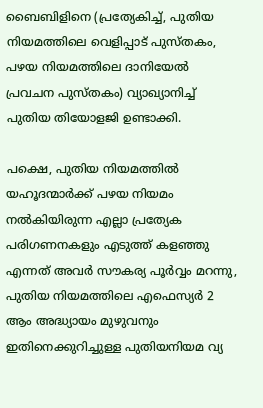ബൈബിളിനെ (പ്രത്യേകിച്ച്, പുതിയ നിയമത്തിലെ വെളിപ്പാട് പുസ്തകം, പഴയ നിയമത്തിലെ ദാനിയേൽ പ്രവചന പുസ്തകം) വ്യാഖ്യാനിച്ച് പുതിയ തിയോളജി ഉണ്ടാക്കി.

പക്ഷെ, പുതിയ നിയമത്തിൽ യഹൂദന്മാർക്ക് പഴയ നിയമം നൽകിയിരുന്ന എല്ലാ പ്രത്യേക പരിഗണനകളും എടുത്ത് കളഞ്ഞു എന്നത് അവർ സൗകര്യ പൂർവ്വം മറന്നു, പുതിയ നിയമത്തിലെ എഫെസ്യർ 2 ആം അദ്ധ്യായം മുഴുവനും ഇതിനെക്കുറിച്ചുള്ള പുതിയനിയമ വ്യ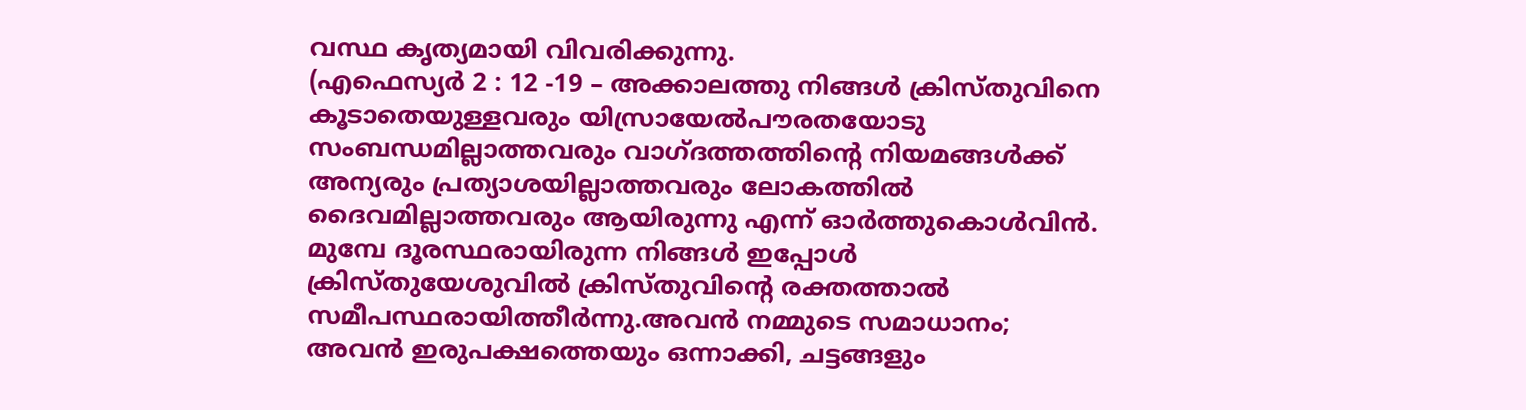വസ്ഥ കൃത്യമായി വിവരിക്കുന്നു.
(എഫെസ്യർ 2 : 12 -19 – അക്കാലത്തു നിങ്ങൾ ക്രിസ്തുവിനെ കൂടാതെയുള്ളവരും യിസ്രായേൽപൗരതയോടു സംബന്ധമില്ലാത്തവരും വാഗ്ദത്തത്തിന്റെ നിയമങ്ങൾക്ക് അന്യരും പ്രത്യാശയില്ലാത്തവരും ലോകത്തിൽ ദൈവമില്ലാത്തവരും ആയിരുന്നു എന്ന് ഓർത്തുകൊൾവിൻ. മുമ്പേ ദൂരസ്ഥരായിരുന്ന നിങ്ങൾ ഇപ്പോൾ ക്രിസ്തുയേശുവിൽ ക്രിസ്തുവിന്റെ രക്തത്താൽ സമീപസ്ഥരായിത്തീർന്നു.അവൻ നമ്മുടെ സമാധാനം; അവൻ ഇരുപക്ഷത്തെയും ഒന്നാക്കി, ചട്ടങ്ങളും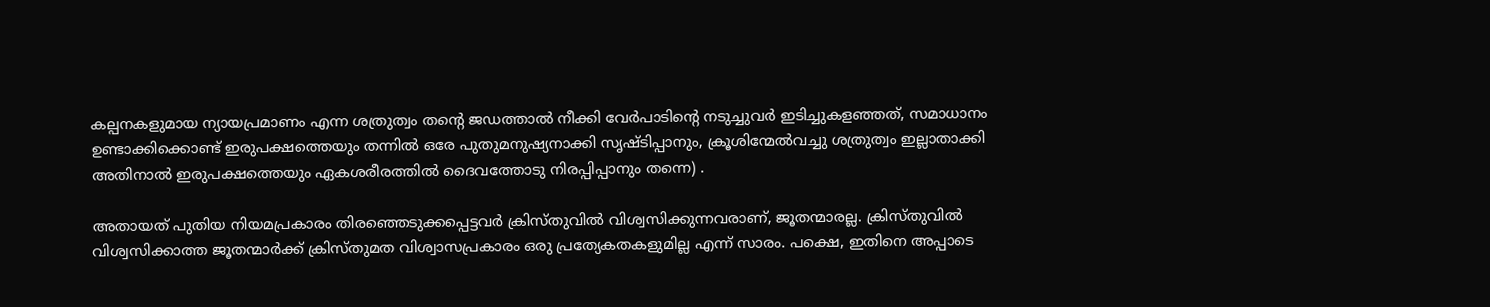കല്പനകളുമായ ന്യായപ്രമാണം എന്ന ശത്രുത്വം തന്റെ ജഡത്താൽ നീക്കി വേർപാടിന്റെ നടുച്ചുവർ ഇടിച്ചുകളഞ്ഞത്, സമാധാനം ഉണ്ടാക്കിക്കൊണ്ട് ഇരുപക്ഷത്തെയും തന്നിൽ ഒരേ പുതുമനുഷ്യനാക്കി സൃഷ്ടിപ്പാനും, ക്രൂശിന്മേൽവച്ചു ശത്രുത്വം ഇല്ലാതാക്കി അതിനാൽ ഇരുപക്ഷത്തെയും ഏകശരീരത്തിൽ ദൈവത്തോടു നിരപ്പിപ്പാനും തന്നെ) .

അതായത് പുതിയ നിയമപ്രകാരം തിരഞ്ഞെടുക്കപ്പെട്ടവർ ക്രിസ്തുവിൽ വിശ്വസിക്കുന്നവരാണ്, ജൂതന്മാരല്ല. ക്രിസ്തുവിൽ വിശ്വസിക്കാത്ത ജൂതന്മാർക്ക് ക്രിസ്തുമത വിശ്വാസപ്രകാരം ഒരു പ്രത്യേകതകളുമില്ല എന്ന് സാരം. പക്ഷെ, ഇതിനെ അപ്പാടെ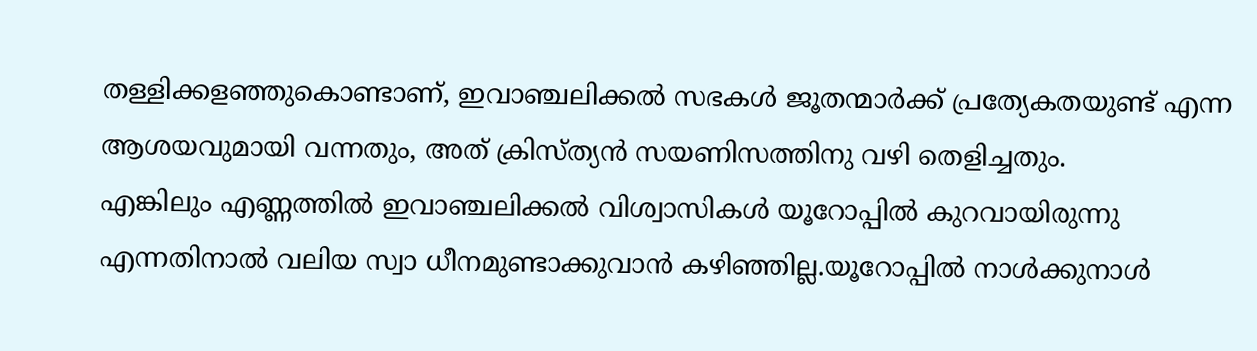തള്ളിക്കളഞ്ഞുകൊണ്ടാണ്, ഇവാഞ്ചലിക്കൽ സഭകൾ ജൂതന്മാർക്ക് പ്രത്യേകതയുണ്ട് എന്ന ആശയവുമായി വന്നതും, അത് ക്രിസ്ത്യൻ സയണിസത്തിനു വഴി തെളിച്ചതും.
എങ്കിലും എണ്ണത്തിൽ ഇവാഞ്ചലിക്കൽ വിശ്വാസികൾ യൂറോപ്പിൽ കുറവായിരുന്നു എന്നതിനാൽ വലിയ സ്വാ ധീനമുണ്ടാക്കുവാൻ കഴിഞ്ഞില്ല.യൂറോപ്പിൽ നാൾക്കുനാൾ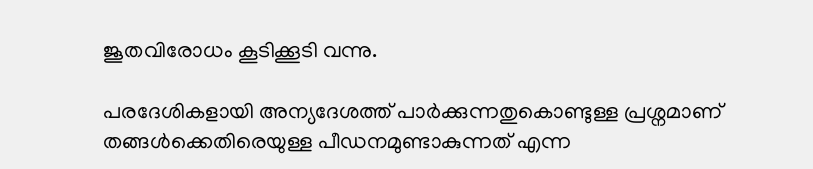ജൂതവിരോധം കൂടിക്കൂടി വന്നു.

പരദേശികളായി അന്യദേശത്ത് പാർക്കുന്നതുകൊണ്ടുള്ള പ്രശ്നമാണ് തങ്ങൾക്കെതിരെയുള്ള പീഡനമുണ്ടാകുന്നത് എന്ന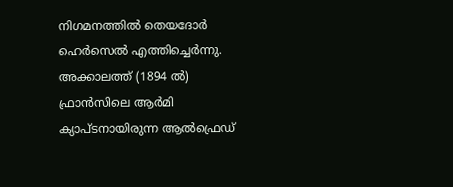നിഗമനത്തിൽ തെയദോർ ഹെർസെൽ എത്തിച്ചെർന്നു.
അക്കാലത്ത് (1894 ൽ) ഫ്രാൻസിലെ ആർമി ക്യാപ്ടനായിരുന്ന ആൽഫ്രെഡ്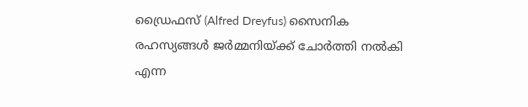ഡ്രൈഫസ് (Alfred Dreyfus) സൈനിക രഹസ്യങ്ങൾ ജർമ്മനിയ്ക്ക് ചോർത്തി നൽകി എന്ന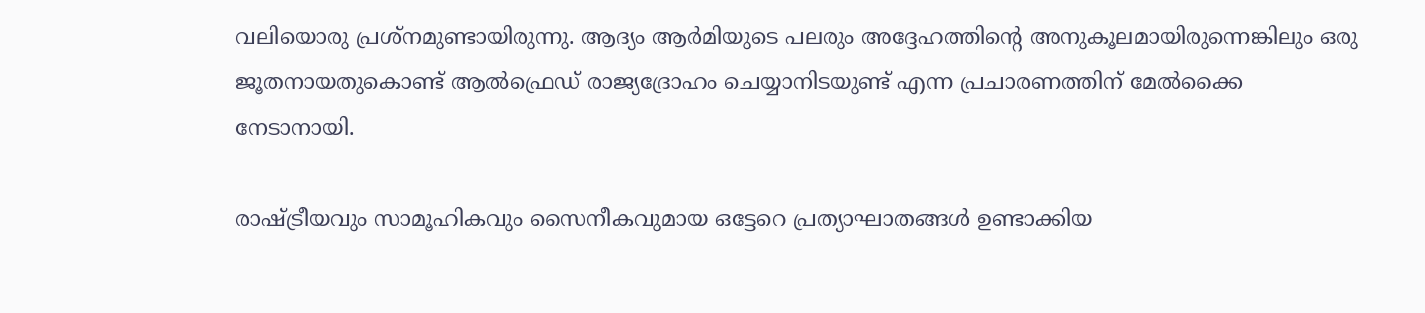വലിയൊരു പ്രശ്നമുണ്ടായിരുന്നു. ആദ്യം ആർമിയുടെ പലരും അദ്ദേഹത്തിന്റെ അനുകൂലമായിരുന്നെങ്കിലും ഒരു ജൂതനായതുകൊണ്ട് ആൽഫ്രെഡ് രാജ്യദ്രോഹം ചെയ്യാനിടയുണ്ട് എന്ന പ്രചാരണത്തിന് മേൽക്കൈ നേടാനായി.

രാഷ്ട്രീയവും സാമൂഹികവും സൈനീകവുമായ ഒട്ടേറെ പ്രത്യാഘാതങ്ങൾ ഉണ്ടാക്കിയ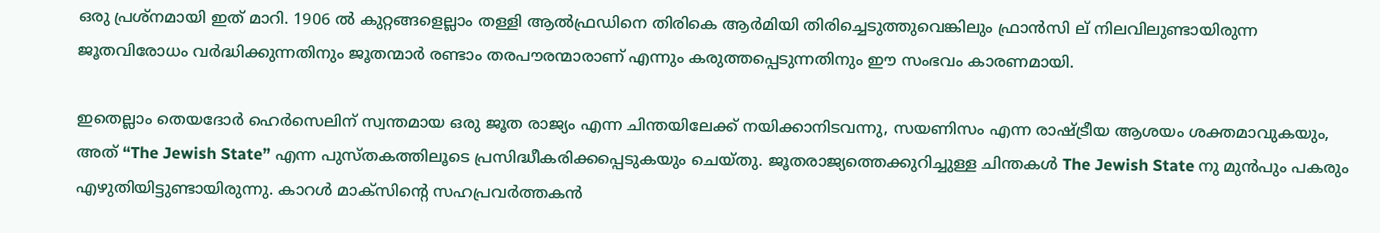ഒരു പ്രശ്നമായി ഇത് മാറി. 1906 ൽ കുറ്റങ്ങളെല്ലാം തള്ളി ആൽഫ്രഡിനെ തിരികെ ആർമിയി തിരിച്ചെടുത്തുവെങ്കിലും ഫ്രാൻസി ല് നിലവിലുണ്ടായിരുന്ന ജൂതവിരോധം വർദ്ധിക്കുന്നതിനും ജൂതന്മാർ രണ്ടാം തരപൗരന്മാരാണ് എന്നും കരുത്തപ്പെടുന്നതിനും ഈ സംഭവം കാരണമായി.

ഇതെല്ലാം തെയദോർ ഹെർസെലിന് സ്വന്തമായ ഒരു ജൂത രാജ്യം എന്ന ചിന്തയിലേക്ക് നയിക്കാനിടവന്നു, സയണിസം എന്ന രാഷ്ട്രീയ ആശയം ശക്തമാവുകയും, അത് “The Jewish State” എന്ന പുസ്തകത്തിലൂടെ പ്രസിദ്ധീകരിക്കപ്പെടുകയും ചെയ്തു. ജൂതരാജ്യത്തെക്കുറിച്ചുള്ള ചിന്തകൾ The Jewish State നു മുൻപും പകരും എഴുതിയിട്ടുണ്ടായിരുന്നു. കാറൾ മാക്‌സിന്റെ സഹപ്രവർത്തകൻ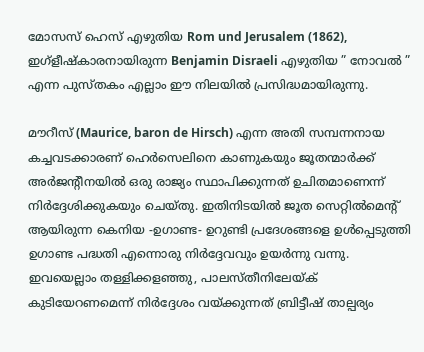മോസസ് ഹെസ് എഴുതിയ Rom und Jerusalem (1862), ഇഗ്ളീഷ്‌കാരനായിരുന്ന Benjamin Disraeli എഴുതിയ ” നോവൽ ” എന്ന പുസ്തകം എല്ലാം ഈ നിലയിൽ പ്രസിദ്ധമായിരുന്നു.

മൗറീസ് (Maurice, baron de Hirsch) എന്ന അതി സമ്പന്നനായ കച്ചവടക്കാരണ് ഹെർസെലിനെ കാണുകയും ജൂതന്മാർക്ക് അർജന്റീനയിൽ ഒരു രാജ്യം സ്ഥാപിക്കുന്നത് ഉചിതമാണെന്ന് നിർദ്ദേശിക്കുകയും ചെയ്തു. ഇതിനിടയിൽ ജൂത സെറ്റിൽമെന്റ് ആയിരുന്ന കെനിയ -ഉഗാണ്ട- ഉറുണ്ടി പ്രദേശങ്ങളെ ഉൾപ്പെടുത്തി ഉഗാണ്ട പദ്ധതി എന്നൊരു നിർദ്ദേവവും ഉയർന്നു വന്നു. ഇവയെല്ലാം തള്ളിക്കളഞ്ഞു, പാലസ്തീനിലേയ്ക് കുടിയേറണമെന്ന് നിർദ്ദേശം വയ്ക്കുന്നത് ബ്രിട്ടീഷ് താല്പര്യം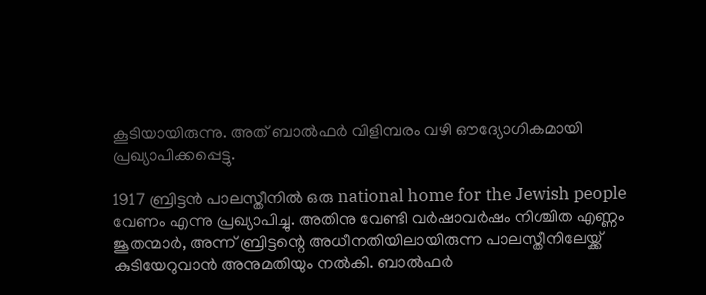കൂടിയായിരുന്നു. അത് ബാൽഫർ വിളിമ്പരം വഴി ഔദ്യോഗികമായി പ്രഖ്യാപിക്കപ്പെട്ടു.

1917 ബ്രിട്ടൻ പാലസ്തീനിൽ ഒരു national home for the Jewish people വേണം എന്നു പ്രഖ്യാപിച്ചു. അതിനു വേണ്ടി വർഷാവർഷം നിശ്ചിത എണ്ണം ജൂതന്മാർ, അന്ന് ബ്രിട്ടന്റെ അധീനതിയിലായിരുന്ന പാലസ്തീനിലേയ്ക്ക് കുടിയേറുവാൻ അനുമതിയും നൽകി. ബാൽഫർ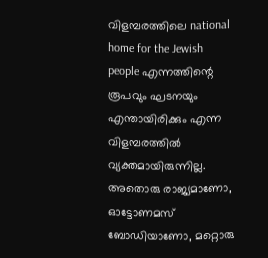വിളമ്പരത്തിലെ national home for the Jewish people എന്നത്തിന്റെ രൂപവും ഘടനയും എന്തായിരിക്കും എന്ന വിളമ്പരത്തിൽ വ്യക്തമായിരുന്നില്ല. അതൊരു രാജ്യമാണോ, ഓട്ടോണമസ് ബോഡിയാണോ, മറ്റൊരു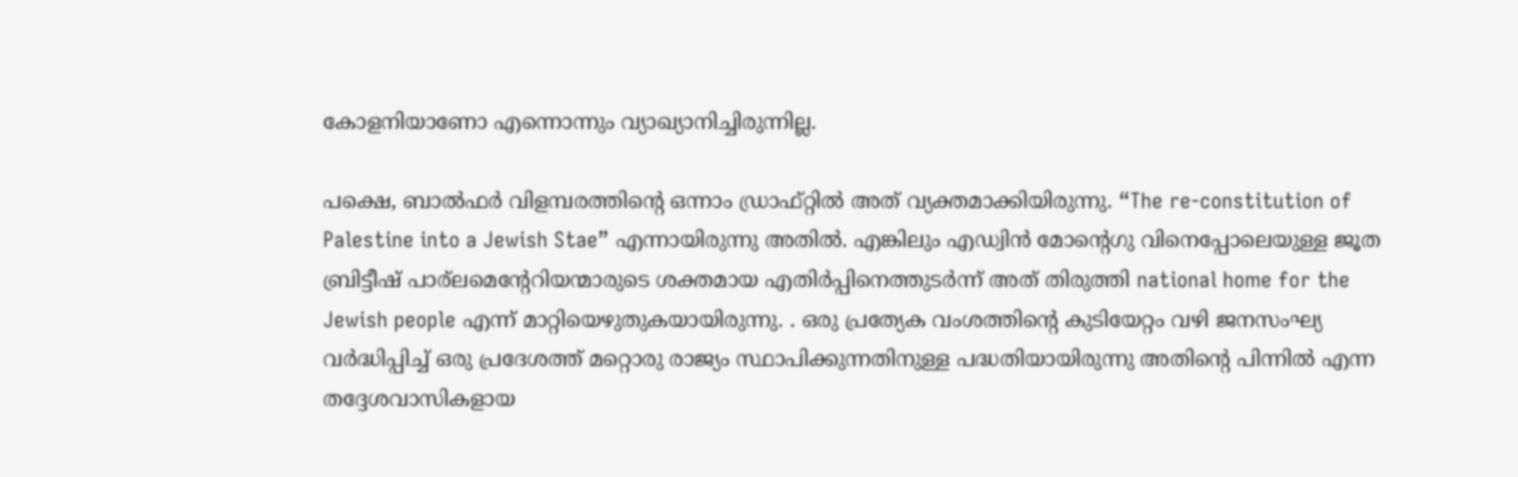കോളനിയാണോ എന്നൊന്നും വ്യാഖ്യാനിച്ചിരുന്നില്ല.

പക്ഷെ, ബാൽഫർ വിളമ്പരത്തിന്റെ ഒന്നാം ഡ്രാഫ്റ്റിൽ അത് വ്യക്തമാക്കിയിരുന്നു. “The re-constitution of Palestine into a Jewish Stae” എന്നായിരുന്നു അതിൽ. എങ്കിലും എഡ്വിൻ മോന്റെഗു വിനെപ്പോലെയുള്ള ജൂത ബ്രിട്ടീഷ് പാര്ലമെന്റേറിയന്മാരുടെ ശക്തമായ എതിർപ്പിനെത്തുടർന്ന് അത് തിരുത്തി national home for the Jewish people എന്ന് മാറ്റിയെഴുതുകയായിരുന്നു. . ഒരു പ്രത്യേക വംശത്തിന്റെ കുടിയേറ്റം വഴി ജനസംഘ്യ വർദ്ധിപ്പിച്ച് ഒരു പ്രദേശത്ത് മറ്റൊരു രാജ്യം സ്ഥാപിക്കുന്നതിനുള്ള പദ്ധതിയായിരുന്നു അതിന്റെ പിന്നിൽ എന്ന തദ്ദേശവാസികളായ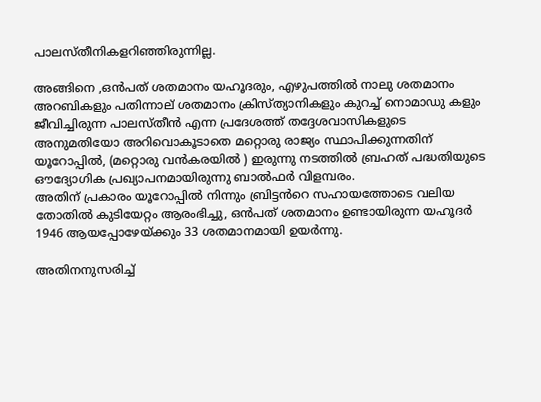പാലസ്തീനികളറിഞ്ഞിരുന്നില്ല.

അങ്ങിനെ ,ഒൻപത് ശതമാനം യഹൂദരും, എഴുപത്തിൽ നാലു ശതമാനം അറബികളും പതിന്നാല് ശതമാനം ക്രിസ്ത്യാനികളും കുറച്ച് നൊമാഡു കളും ജീവിച്ചിരുന്ന പാലസ്തീൻ എന്ന പ്രദേശത്ത് തദ്ദേശവാസികളുടെ അനുമതിയോ അറിവൊകൂടാതെ മറ്റൊരു രാജ്യം സ്ഥാപിക്കുന്നതിന് യൂറോപ്പിൽ, (മറ്റൊരു വൻകരയിൽ ) ഇരുന്നു നടത്തിൽ ബ്രഹത് പദ്ധതിയുടെ ഔദ്യോഗിക പ്രഖ്യാപനമായിരുന്നു ബാൽഫർ വിളമ്പരം.
അതിന് പ്രകാരം യൂറോപ്പിൽ നിന്നും ബ്രിട്ടൻറെ സഹായത്തോടെ വലിയ തോതിൽ കുടിയേറ്റം ആരംഭിച്ചു, ഒൻപത് ശതമാനം ഉണ്ടായിരുന്ന യഹൂദർ 1946 ആയപ്പോഴേയ്ക്കും 33 ശതമാനമായി ഉയർന്നു.

അതിനനുസരിച്ച്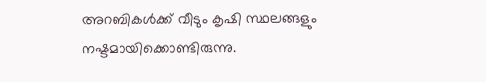അറബികൾക്ക് വീടും കൃഷി സ്ഥലങ്ങളും നഷ്ടമായിക്കൊണ്ടിരുന്നു.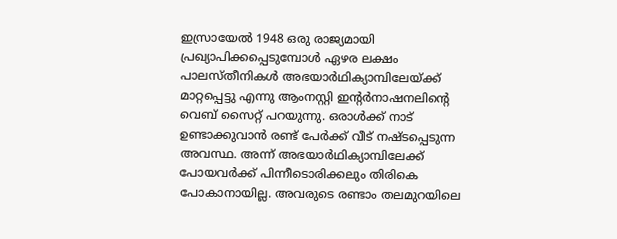ഇസ്രായേൽ 1948 ഒരു രാജ്യമായി പ്രഖ്യാപിക്കപ്പെടുമ്പോൾ ഏഴര ലക്ഷം പാലസ്തീനികൾ അഭയാർഥിക്യാമ്പിലേയ്ക്ക് മാറ്റപ്പെട്ടു എന്നു ആംനസ്റ്റി ഇന്റർനാഷനലിന്റെ വെബ് സൈറ്റ് പറയുന്നു. ഒരാൾക്ക് നാട് ഉണ്ടാക്കുവാൻ രണ്ട് പേർക്ക് വീട് നഷ്ടപ്പെടുന്ന അവസ്ഥ. അന്ന് അഭയാർഥിക്യാമ്പിലേക്ക് പോയവർക്ക് പിന്നീടൊരിക്കലും തിരികെ പോകാനായില്ല. അവരുടെ രണ്ടാം തലമുറയിലെ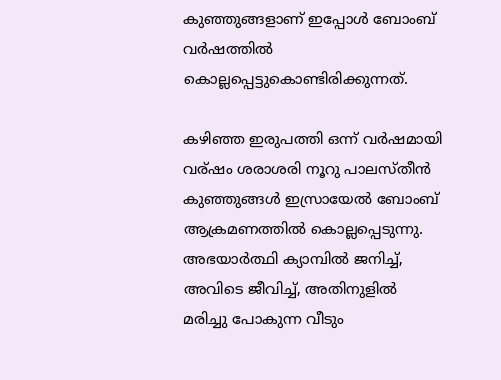കുഞ്ഞുങ്ങളാണ് ഇപ്പോൾ ബോംബ് വർഷത്തിൽ കൊല്ലപ്പെട്ടുകൊണ്ടിരിക്കുന്നത്.

കഴിഞ്ഞ ഇരുപത്തി ഒന്ന് വർഷമായി വര്ഷം ശരാശരി നൂറു പാലസ്തീൻ കുഞ്ഞുങ്ങൾ ഇസ്രായേൽ ബോംബ് ആക്രമണത്തിൽ കൊല്ലപ്പെടുന്നു. അഭയാർത്ഥി ക്യാമ്പിൽ ജനിച്ച്, അവിടെ ജീവിച്ച്, അതിനുളിൽ മരിച്ചു പോകുന്ന വീടും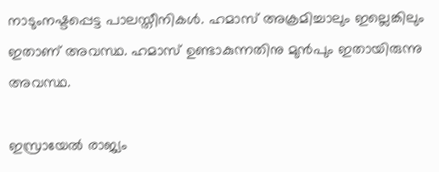നാടുംനഷ്ടപ്പെട്ട പാലസ്തീനികൾ. ഹമാസ് അക്രമിച്ചാലും ഇല്ലെങ്കിലും ഇതാണ് അവസ്ഥ. ഹമാസ് ഉണ്ടാകുന്നതിനു മുൻപും ഇതായിരുന്നു അവസ്ഥ.

ഇസ്രായേൽ രാജ്യം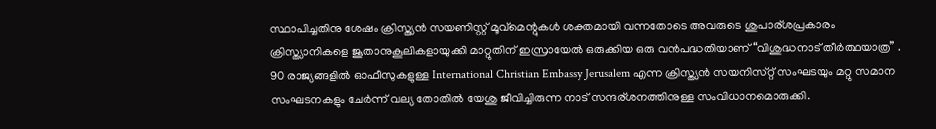സ്ഥാപിച്ചതിനു ശേഷം ക്രിസ്ത്യൻ സയണിസ്റ്റ് മൂവ്മെന്റുകൾ ശക്തമായി വന്നതോടെ അവരുടെ ശുപാര്ശപ്രകാരം ക്രിസ്ത്യാനികളെ ജൂതാനുകൂലികളായുക്കി മാറ്റുതിന് ഇസ്രായേൽ ഒരുക്കിയ ഒരു വൻപദ്ധതിയാണ് “വിശുദ്ധനാട് തീർത്ഥയാത്ര” . 90 രാജ്യങ്ങളിൽ ഓഫീസുകളുള്ള International Christian Embassy Jerusalem എന്ന ക്രിസ്ത്യൻ സയനിസ്‌റ്റ്‌ സംഘടയും മറ്റു സമാന സംഘടനകളും ചേർന്ന് വല്യ തോതിൽ യേശു ജീവിച്ചിരുന്ന നാട് സന്ദര്ശനത്തിനുള്ള സംവിധാനമൊരുക്കി.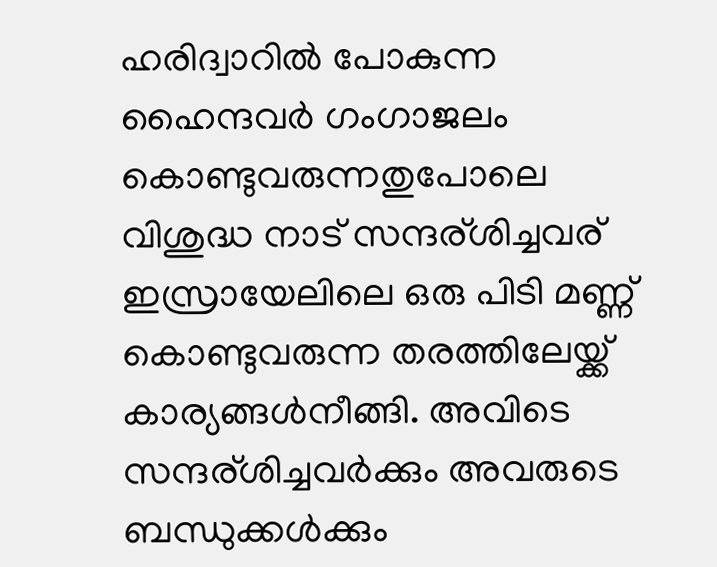ഹരിദ്വാറിൽ പോകുന്ന ഹൈന്ദവർ ഗംഗാജലം കൊണ്ടുവരുന്നതുപോലെ വിശുദ്ധ നാട് സന്ദര്ശിച്ചവര് ഇസ്രായേലിലെ ഒരു പിടി മണ്ണ് കൊണ്ടുവരുന്ന തരത്തിലേയ്ക്ക് കാര്യങ്ങൾനീങ്ങി. അവിടെ സന്ദര്ശിച്ചവർക്കും അവരുടെ ബന്ധുക്കൾക്കും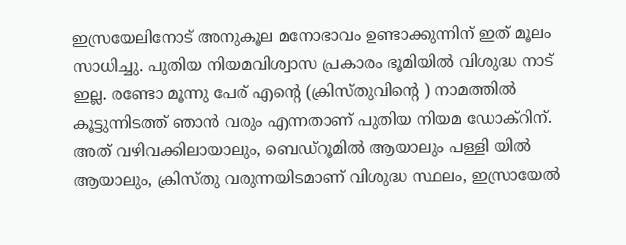ഇസ്രയേലിനോട് അനുകൂല മനോഭാവം ഉണ്ടാക്കുന്നിന് ഇത് മൂലം സാധിച്ചു. പുതിയ നിയമവിശ്വാസ പ്രകാരം ഭൂമിയിൽ വിശുദ്ധ നാട് ഇല്ല. രണ്ടോ മൂന്നു പേര് എന്റെ (ക്രിസ്തുവിന്റെ ) നാമത്തിൽ കൂട്ടുന്നിടത്ത് ഞാൻ വരും എന്നതാണ് പുതിയ നിയമ ഡോക്‌റിന്. അത് വഴിവക്കിലായാലും, ബെഡ്‌റൂമിൽ ആയാലും പള്ളി യിൽ ആയാലും, ക്രിസ്തു വരുന്നയിടമാണ് വിശുദ്ധ സ്ഥലം, ഇസ്രായേൽ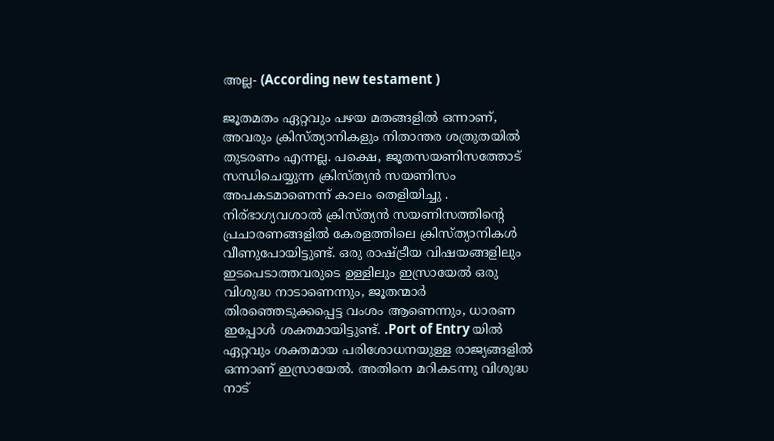അല്ല- (According new testament )

ജൂതമതം ഏറ്റവും പഴയ മതങ്ങളിൽ ഒന്നാണ്, അവരും ക്രിസ്ത്യാനികളും നിതാന്തര ശത്രുതയിൽ തുടരണം എന്നല്ല. പക്ഷെ, ജൂതസയണിസത്തോട് സന്ധിചെയ്യുന്ന ക്രിസ്ത്യൻ സയണിസം അപകടമാണെന്ന് കാലം തെളിയിച്ചു . നിര്ഭാഗ്യവശാൽ ക്രിസ്ത്യൻ സയണിസത്തിന്റെ പ്രചാരണങ്ങളിൽ കേരളത്തിലെ ക്രിസ്ത്യാനികൾ വീണുപോയിട്ടുണ്ട്. ഒരു രാഷ്ട്രീയ വിഷയങ്ങളിലും ഇടപെടാത്തവരുടെ ഉള്ളിലും ഇസ്രായേൽ ഒരു വിശുദ്ധ നാടാണെന്നും, ജൂതന്മാർ തിരഞ്ഞെടുക്കപ്പെട്ട വംശം ആണെന്നും, ധാരണ ഇപ്പോൾ ശക്തമായിട്ടുണ്ട്. .Port of Entry യിൽ ഏറ്റവും ശക്തമായ പരിശോധനയുള്ള രാജ്യങ്ങളിൽ ഒന്നാണ് ഇസ്രായേൽ. അതിനെ മറികടന്നു വിശുദ്ധ നാട്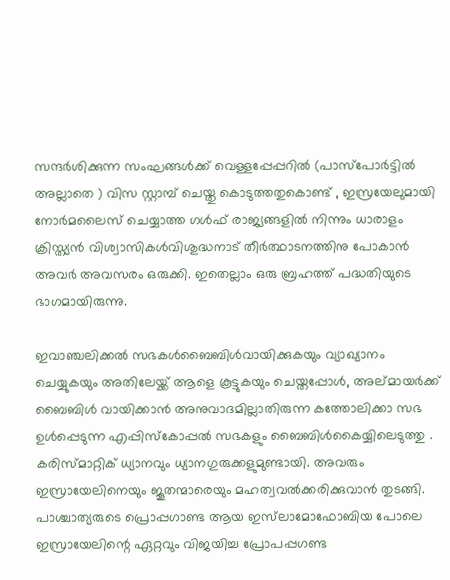സന്ദർശിക്കുന്ന സംഘങ്ങൾക്ക് വെള്ളപ്പേപ്പറിൽ (പാസ്‌പോർട്ടിൽ അല്ലാതെ ) വിസ സ്റ്റാമ്പ് ചെയ്തു കൊടുത്തതുകൊണ്ട് , ഇസ്രയേലുമായി നോർമലൈസ് ചെയ്യാത്ത ഗൾഫ് രാജ്യങ്ങളിൽ നിന്നും ധാരാളം ക്രിസ്ത്യൻ വിശ്വാസികൾവിശുദ്ധനാട് തീർത്ഥാടനത്തിനു പോകാൻ അവർ അവസരം ഒരുക്കി. ഇതെല്ലാം ഒരു ബ്രഹത്ത് പദ്ധതിയുടെ ഭാഗമായിരുന്നു.

ഇവാഞ്ചലിക്കൽ സഭകൾബൈബിൾവായിക്കുകയും വ്യാഖ്യാനം ചെയ്യുകയും അതിലേയ്ക്ക് ആളെ കൂട്ടുകയും ചെയ്തപ്പോൾ, അല്മായർക്ക് ബൈബിൾ വായിക്കാൻ അനുവാദമില്ലാതിരുന്ന കത്തോലിക്കാ സഭ ഉൾപ്പെടുന്ന എപ്പിസ്‌കോപ്പൽ സഭകളും ബൈബിൾകൈയ്യിലെടുത്തു . കരിസ്മാറ്റിക് ധ്യാനവും ധ്യാനഗുരുക്കളുമുണ്ടായി. അവരും ഇസ്രായേലിനെയും ജൂതന്മാരെയും മഹത്വവൽക്കരിക്കുവാൻ തുടങ്ങി.
പാശ്ചാത്യരുടെ പ്രൊപ്പഗാണ്ട ആയ ഇസ്‌ലാമോഫോബിയ പോലെ ഇസ്രായേലിന്റെ ഏറ്റവും വിജയിച്ച പ്രോപപ്പഗണ്ട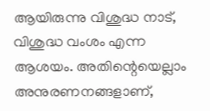ആയിരുന്നു വിശുദ്ധ നാട്, വിശുദ്ധ വംശം എന്ന ആശയം. അതിന്റെയെല്ലാം അനുരണനങ്ങളാണ്,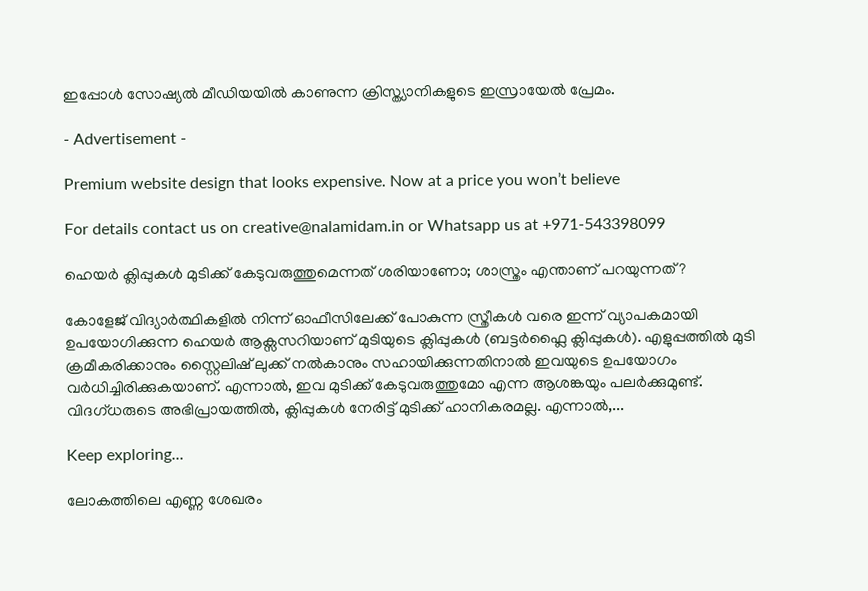ഇപ്പോൾ സോഷ്യൽ മീഡിയയിൽ കാണുന്ന ക്രിസ്ത്യാനികളുടെ ഇസ്രായേൽ പ്രേമം.

- Advertisement -

Premium website design that looks expensive. Now at a price you won’t believe

For details contact us on creative@nalamidam.in or Whatsapp us at +971-543398099

ഹെയർ ക്ലിപ്പുകൾ മുടിക്ക് കേടുവരുത്തുമെന്നത് ശരിയാണോ; ശാസ്ത്രം എന്താണ് പറയുന്നത്?

കോളേജ് വിദ്യാർത്ഥികളിൽ നിന്ന് ഓഫീസിലേക്ക് പോകുന്ന സ്ത്രീകൾ വരെ ഇന്ന് വ്യാപകമായി ഉപയോഗിക്കുന്ന ഹെയർ ആക്സസറിയാണ് മുടിയുടെ ക്ലിപ്പുകൾ (ബട്ടർഫ്ലൈ ക്ലിപ്പുകൾ). എളുപ്പത്തിൽ മുടി ക്രമീകരിക്കാനും സ്റ്റൈലിഷ് ലുക്ക് നൽകാനും സഹായിക്കുന്നതിനാൽ ഇവയുടെ ഉപയോഗം വർധിച്ചിരിക്കുകയാണ്. എന്നാൽ, ഇവ മുടിക്ക് കേടുവരുത്തുമോ എന്ന ആശങ്കയും പലർക്കുമുണ്ട്. വിദഗ്ധരുടെ അഭിപ്രായത്തിൽ, ക്ലിപ്പുകൾ നേരിട്ട് മുടിക്ക് ഹാനികരമല്ല. എന്നാൽ,...

Keep exploring...

ലോകത്തിലെ എണ്ണ ശേഖരം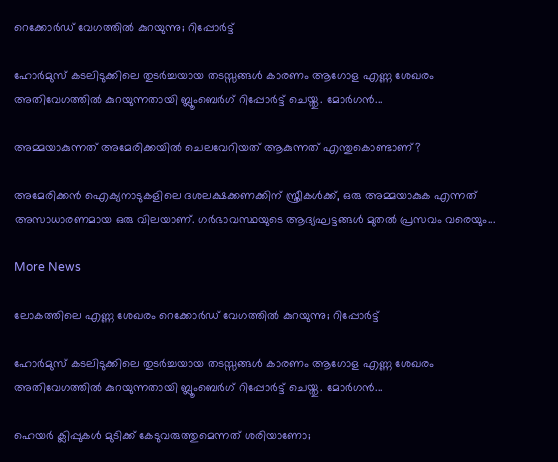റെക്കോർഡ് വേഗത്തിൽ കുറയുന്നു; റിപ്പോർട്ട്

ഹോർമുസ് കടലിടുക്കിലെ തുടർച്ചയായ തടസ്സങ്ങൾ കാരണം ആഗോള എണ്ണ ശേഖരം അതിവേഗത്തിൽ കുറയുന്നതായി ബ്ലൂംബെർഗ് റിപ്പോർട്ട് ചെയ്തു. മോർഗൻ...

അമ്മയാകുന്നത് അമേരിക്കയിൽ ചെലവേറിയത് ആകുന്നത് എന്തുകൊണ്ടാണ്?

അമേരിക്കൻ ഐക്യനാടുകളിലെ ദശലക്ഷക്കണക്കിന് സ്ത്രീകൾക്ക്, ഒരു അമ്മയാകുക എന്നത് അസാധാരണമായ ഒരു വിലയാണ്. ഗർഭാവസ്ഥയുടെ ആദ്യഘട്ടങ്ങൾ മുതൽ പ്രസവം വരെയും...

More News

ലോകത്തിലെ എണ്ണ ശേഖരം റെക്കോർഡ് വേഗത്തിൽ കുറയുന്നു; റിപ്പോർട്ട്

ഹോർമുസ് കടലിടുക്കിലെ തുടർച്ചയായ തടസ്സങ്ങൾ കാരണം ആഗോള എണ്ണ ശേഖരം അതിവേഗത്തിൽ കുറയുന്നതായി ബ്ലൂംബെർഗ് റിപ്പോർട്ട് ചെയ്തു. മോർഗൻ...

ഹെയർ ക്ലിപ്പുകൾ മുടിക്ക് കേടുവരുത്തുമെന്നത് ശരിയാണോ;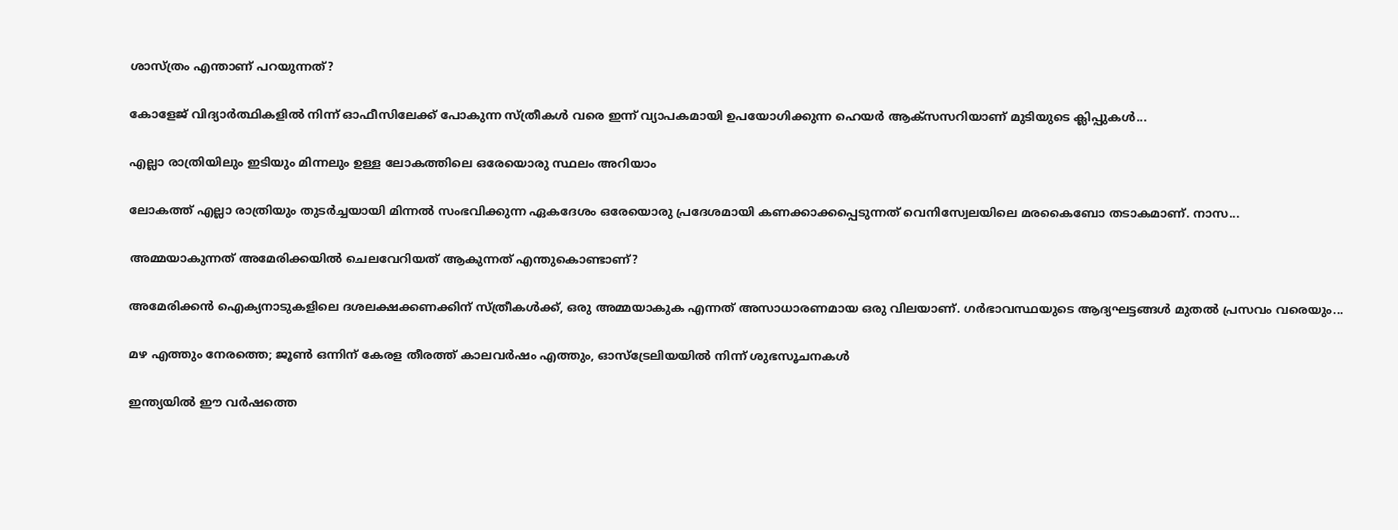ശാസ്ത്രം എന്താണ് പറയുന്നത്?

കോളേജ് വിദ്യാർത്ഥികളിൽ നിന്ന് ഓഫീസിലേക്ക് പോകുന്ന സ്ത്രീകൾ വരെ ഇന്ന് വ്യാപകമായി ഉപയോഗിക്കുന്ന ഹെയർ ആക്സസറിയാണ് മുടിയുടെ ക്ലിപ്പുകൾ...

എല്ലാ രാത്രിയിലും ഇടിയും മിന്നലും ഉള്ള ലോകത്തിലെ ഒരേയൊരു സ്ഥലം അറിയാം

ലോകത്ത് എല്ലാ രാത്രിയും തുടർച്ചയായി മിന്നൽ സംഭവിക്കുന്ന ഏകദേശം ഒരേയൊരു പ്രദേശമായി കണക്കാക്കപ്പെടുന്നത് വെനിസ്വേലയിലെ മരകൈബോ തടാകമാണ്. നാസ...

അമ്മയാകുന്നത് അമേരിക്കയിൽ ചെലവേറിയത് ആകുന്നത് എന്തുകൊണ്ടാണ്?

അമേരിക്കൻ ഐക്യനാടുകളിലെ ദശലക്ഷക്കണക്കിന് സ്ത്രീകൾക്ക്, ഒരു അമ്മയാകുക എന്നത് അസാധാരണമായ ഒരു വിലയാണ്. ഗർഭാവസ്ഥയുടെ ആദ്യഘട്ടങ്ങൾ മുതൽ പ്രസവം വരെയും...

മഴ എത്തും നേരത്തെ; ജൂൺ ഒന്നിന് കേരള തീരത്ത് കാലവർഷം എത്തും, ഓസ്ട്രേലിയയിൽ നിന്ന് ശുഭസൂചനകൾ

ഇന്ത്യയിൽ ഈ വർഷത്തെ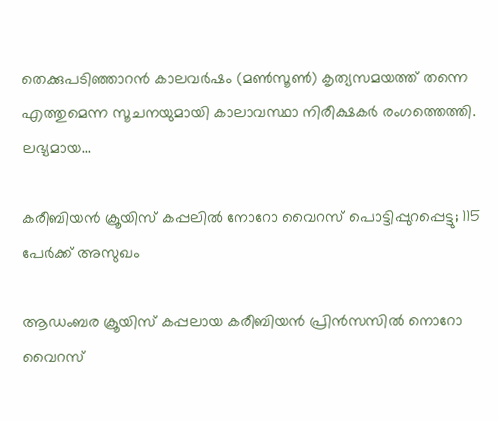തെക്കുപടിഞ്ഞാറൻ കാലവർഷം (മൺസൂൺ) കൃത്യസമയത്ത് തന്നെ എത്തുമെന്ന സൂചനയുമായി കാലാവസ്ഥാ നിരീക്ഷകർ രംഗത്തെത്തി. ലഭ്യമായ...

കരീബിയൻ ക്രൂയിസ് കപ്പലിൽ നോറോ വൈറസ് പൊട്ടിപ്പുറപ്പെട്ടു; 115 പേർക്ക് അസുഖം

ആഡംബര ക്രൂയിസ് കപ്പലായ കരീബിയൻ പ്രിൻസസിൽ നൊറോ വൈറസ്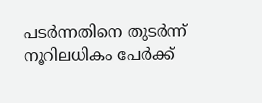പടർന്നതിനെ തുടർന്ന് നൂറിലധികം പേർക്ക്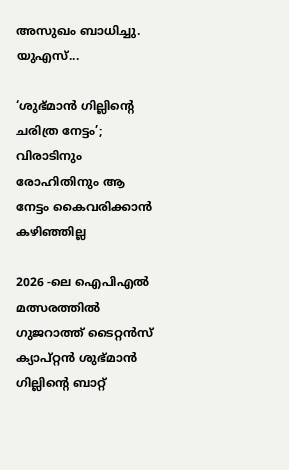അസുഖം ബാധിച്ചു. യുഎസ്...

‘ശുഭ്മാൻ ഗില്ലിൻ്റെ ചരിത്ര നേട്ടം’; വിരാടിനും രോഹിതിനും ആ നേട്ടം കൈവരിക്കാൻ കഴിഞ്ഞില്ല

2026 -ലെ ഐപിഎല്‍ മത്സരത്തില്‍ ഗുജറാത്ത് ടൈറ്റന്‍സ് ക്യാപ്റ്റന്‍ ശുഭ്മാന്‍ ഗില്ലിൻ്റെ ബാറ്റ്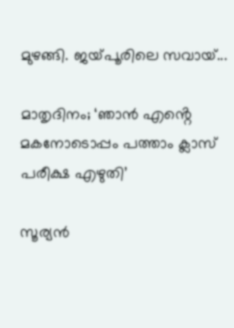മുഴങ്ങി. ജയ്‌പൂരിലെ സവായ്...

മാതൃദിനം; ‘ഞാൻ എൻ്റെ മകനോടൊപ്പം പത്താം ക്ലാസ് പരീക്ഷ എഴുതി’

സൂര്യൻ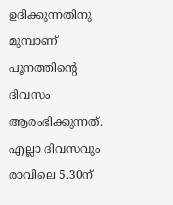ഉദിക്കുന്നതിനു മുമ്പാണ് പൂനത്തിൻ്റെ ദിവസം ആരംഭിക്കുന്നത്. എല്ലാ ദിവസവും രാവിലെ 5.30ന്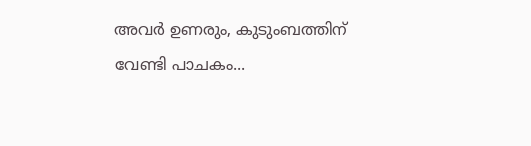അവർ ഉണരും, കുടുംബത്തിന് വേണ്ടി പാചകം...